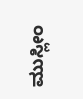ಮುಸ್ಲೀಂ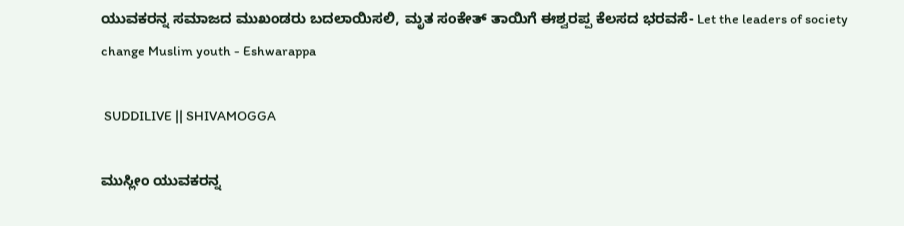ಯುವಕರನ್ನ ಸಮಾಜದ ಮುಖಂಡರು ಬದಲಾಯಿಸಲಿ, ಮೃತ ಸಂಕೇತ್ ತಾಯಿಗೆ ಈಶ್ವರಪ್ಪ ಕೆಲಸದ ಭರವಸೆ- Let the leaders of society change Muslim youth - Eshwarappa

 SUDDILIVE || SHIVAMOGGA

ಮುಸ್ಲೀಂ ಯುವಕರನ್ನ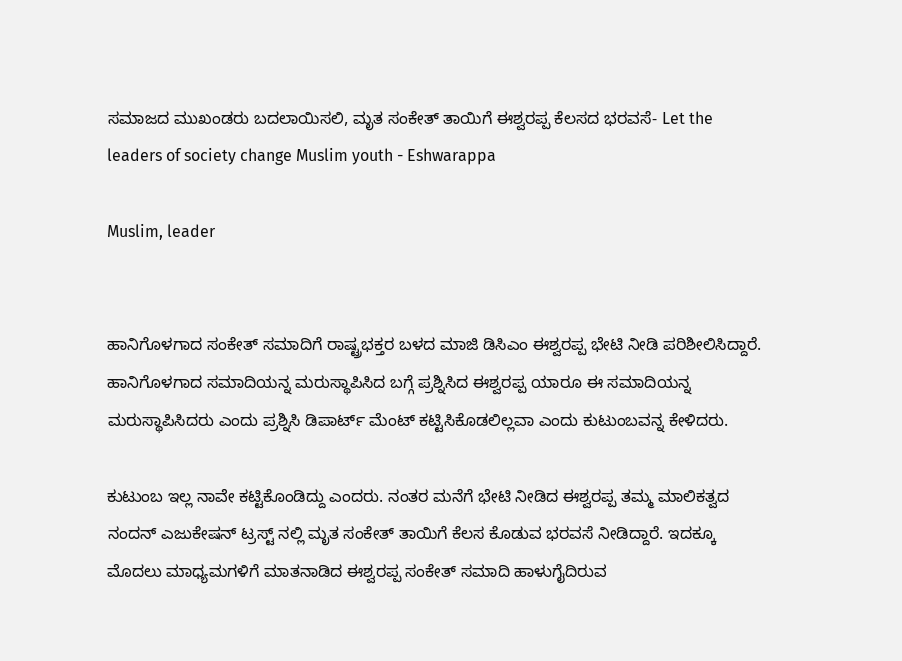ಸಮಾಜದ ಮುಖಂಡರು ಬದಲಾಯಿಸಲಿ, ಮೃತ ಸಂಕೇತ್ ತಾಯಿಗೆ ಈಶ್ವರಪ್ಪ ಕೆಲಸದ ಭರವಸೆ- Let the leaders of society change Muslim youth - Eshwarappa

Muslim, leader


ಹಾನಿಗೊಳಗಾದ ಸಂಕೇತ್ ಸಮಾದಿಗೆ ರಾಷ್ಟ್ರಭಕ್ತರ ಬಳದ ಮಾಜಿ ಡಿಸಿಎಂ ಈಶ್ವರಪ್ಪ ಭೇಟಿ ನೀಡಿ ಪರಿಶೀಲಿಸಿದ್ದಾರೆ. ಹಾನಿಗೊಳಗಾದ ಸಮಾದಿಯನ್ನ ಮರುಸ್ಥಾಪಿಸಿದ ಬಗ್ಗೆ ಪ್ರಶ್ನಿಸಿದ ಈಶ್ವರಪ್ಪ ಯಾರೂ ಈ ಸಮಾದಿಯನ್ನ ಮರುಸ್ಥಾಪಿಸಿದರು ಎಂದು ಪ್ರಶ್ನಿಸಿ ಡಿಪಾರ್ಟ್ ಮೆಂಟ್ ಕಟ್ಟಿಸಿಕೊಡಲಿಲ್ಲವಾ ಎಂದು ಕುಟುಂಬವನ್ನ ಕೇಳಿದರು.

ಕುಟುಂಬ ಇಲ್ಲ ನಾವೇ ಕಟ್ಟಿಕೊಂಡಿದ್ದು ಎಂದರು. ನಂತರ ಮನೆಗೆ ಭೇಟಿ ನೀಡಿದ ಈಶ್ವರಪ್ಪ ತಮ್ಮ ಮಾಲಿಕತ್ವದ ನಂದನ್ ಎಜು‌ಕೇಷನ್ ಟ್ರಸ್ಟ್ ನಲ್ಲಿ ಮೃತ ಸಂಕೇತ್ ತಾಯಿಗೆ ಕೆಲಸ ಕೊಡುವ ಭರವಸೆ ನೀಡಿದ್ದಾರೆ. ಇದಕ್ಕೂ ಮೊದಲು ಮಾಧ್ಯಮಗಳಿಗೆ ಮಾತನಾಡಿದ ಈಶ್ವರಪ್ಪ ಸಂಕೇತ್ ಸಮಾದಿ ಹಾಳುಗೈದಿರುವ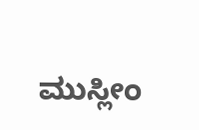ಮುಸ್ಲೀಂ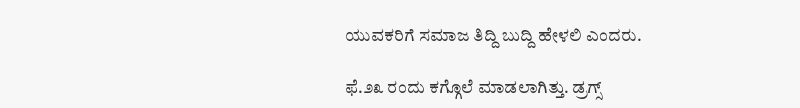ಯುವಕರಿಗೆ ಸಮಾಜ ತಿದ್ದಿ ಬುದ್ದಿ ಹೇಳಲಿ ಎಂದರು.

ಫೆ.೨೩ ರಂದು ಕಗ್ಗೊಲೆ ಮಾಡಲಾಗಿತ್ತು. ಡ್ರಗ್ಸ್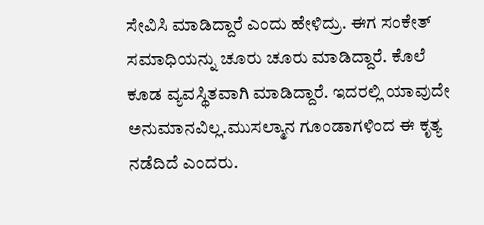ಸೇವಿಸಿ ಮಾಡಿದ್ದಾರೆ ಎಂದು ಹೇಳಿದ್ರು. ಈಗ ಸಂಕೇತ್ ಸಮಾಧಿಯನ್ನು ಚೂರು ಚೂರು ಮಾಡಿದ್ದಾರೆ. ಕೊಲೆ ಕೂಡ ವ್ಯವಸ್ಥಿತವಾಗಿ ಮಾಡಿದ್ದಾರೆ. ಇದರಲ್ಲಿ ಯಾವುದೇ ಅನುಮಾನವಿಲ್ಲ.ಮುಸಲ್ಮಾನ ಗೂಂಡಾಗಳಿಂದ ಈ ಕೃತ್ಯ ನಡೆದಿದೆ ಎಂದರು.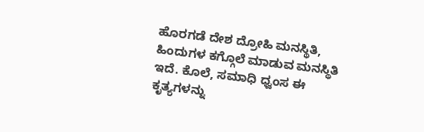ಹೊರಗಡೆ ದೇಶ ದ್ರೋಹಿ ಮನಸ್ಥಿತಿ, ಹಿಂದುಗಳ ಕಗ್ಗೊಲೆ ಮಾಡುವ ಮನಸ್ಥಿತಿ ಇದೆ. ಕೊಲೆ, ಸಮಾಧಿ ಧ್ವಂಸ ಈ ಕೃತ್ಯಗಳನ್ನು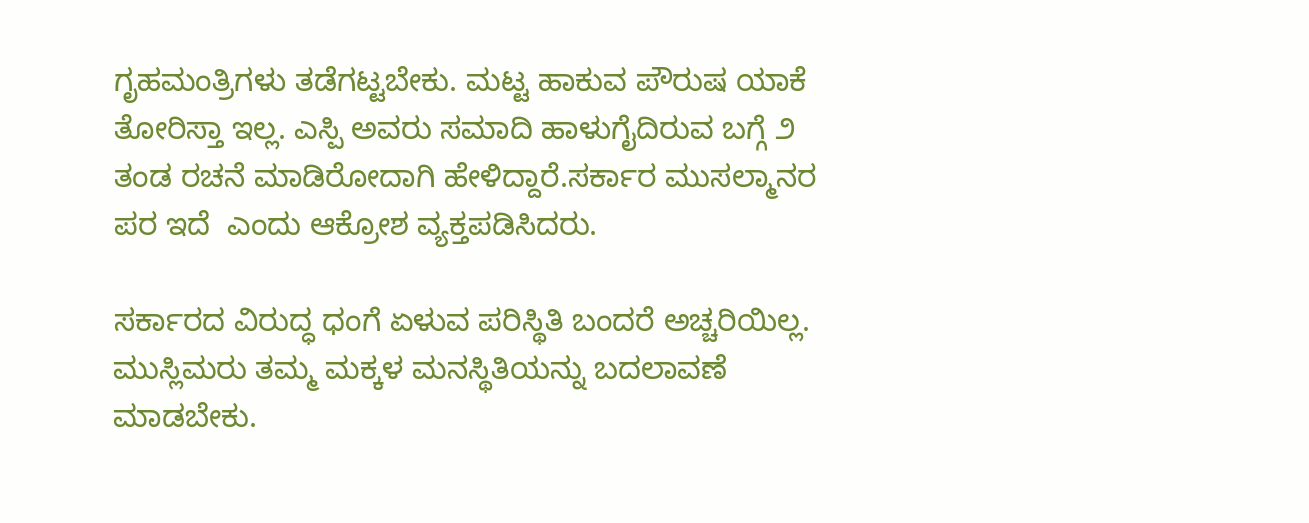ಗೃಹಮಂತ್ರಿಗಳು ತಡೆಗಟ್ಟಬೇಕು. ಮಟ್ಟ ಹಾಕುವ ಪೌರುಷ ಯಾಕೆ ತೋರಿಸ್ತಾ ಇಲ್ಲ. ಎಸ್ಪಿ ಅವರು ಸಮಾದಿ ಹಾಳುಗೈದಿರುವ ಬಗ್ಗೆ ೨ ತಂಡ ರಚನೆ ಮಾಡಿರೋದಾಗಿ ಹೇಳಿದ್ದಾರೆ.ಸರ್ಕಾರ ಮುಸಲ್ಮಾನರ ಪರ ಇದೆ  ಎಂದು ಆಕ್ರೋಶ ವ್ಯಕ್ತಪಡಿಸಿದರು.

ಸರ್ಕಾರದ ವಿರುದ್ಧ ಧಂಗೆ ಏಳುವ ಪರಿಸ್ಥಿತಿ ಬಂದರೆ ಅಚ್ಚರಿಯಿಲ್ಲ. ಮುಸ್ಲಿಮರು ತಮ್ಮ ಮಕ್ಕಳ ಮನಸ್ಥಿತಿಯನ್ನು ಬದಲಾವಣೆ ಮಾಡಬೇಕು.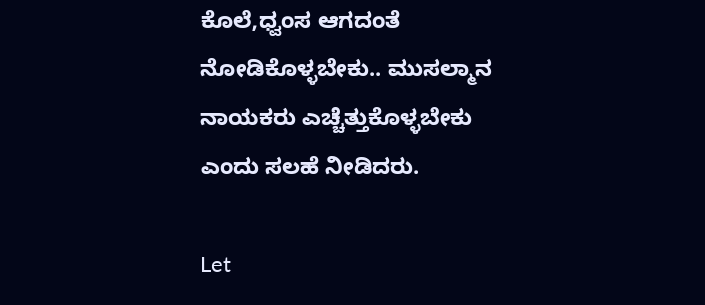ಕೊಲೆ,ಧ್ವಂಸ ಆಗದಂತೆ ನೋಡಿಕೊಳ್ಳಬೇಕು.. ಮುಸಲ್ಮಾನ ನಾಯಕರು ಎಚ್ಚೆತ್ತುಕೊಳ್ಳಬೇಕು ಎಂದು ಸಲಹೆ ನೀಡಿದರು.

Let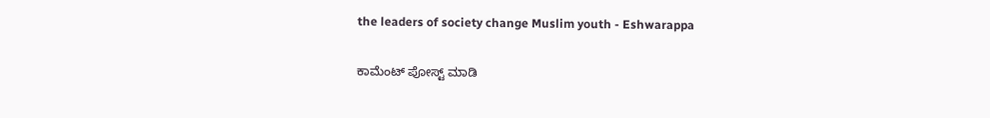the leaders of society change Muslim youth - Eshwarappa

ಕಾಮೆಂಟ್‌‌ ಪೋಸ್ಟ್‌ ಮಾಡಿ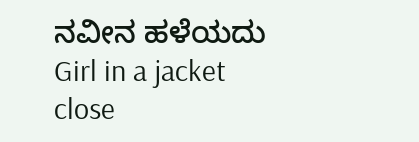ನವೀನ ಹಳೆಯದು
Girl in a jacket
close